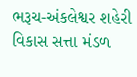ભરૂચ-અંકલેશ્વર શહેરી વિકાસ સત્તા મંડળ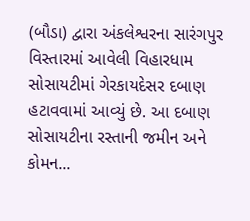(બૌડા) દ્વારા અંકલેશ્વરના સારંગપુર વિસ્તારમાં આવેલી વિહારધામ સોસાયટીમાં ગેરકાયદેસર દબાણ હટાવવામાં આવ્યું છે. આ દબાણ સોસાયટીના રસ્તાની જમીન અને કોમન...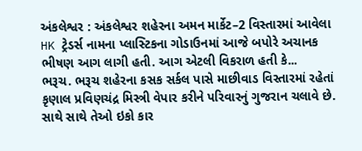અંકલેશ્વર : અંકલેશ્વર શહેરના અમન માર્કેટ–2 વિસ્તારમાં આવેલા HK ટ્રેડર્સ નામના પ્લાસ્ટિકના ગોડાઉનમાં આજે બપોરે અચાનક ભીષણ આગ લાગી હતી. આગ એટલી વિકરાળ હતી કે...
ભરૂચ. ભરૂચ શહેરના કસક સર્કલ પાસે માછીવાડ વિસ્તારમાં રહેતાં કૃણાલ પ્રવિણચંદ્ર મિસ્ત્રી વેપાર કરીને પરિવારનું ગુજરાન ચલાવે છે. સાથે સાથે તેઓ ઇકો કાર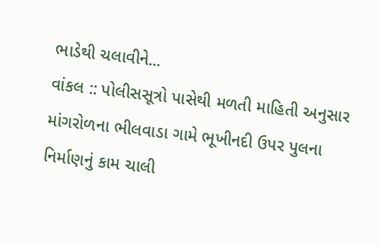ભાડેથી ચલાવીને...
વાંકલ :: પોલીસસૂત્રો પાસેથી મળતી માહિતી અનુસાર માંગરોળના ભીલવાડા ગામે ભૂખીનદી ઉપર પુલના નિર્માણનું કામ ચાલી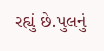રહ્યું છે.પુલનું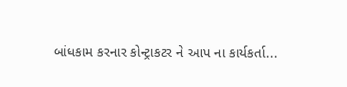બાંધકામ કરનાર કોન્ટ્રાકટર ને આપ ના કાર્યકર્તા...